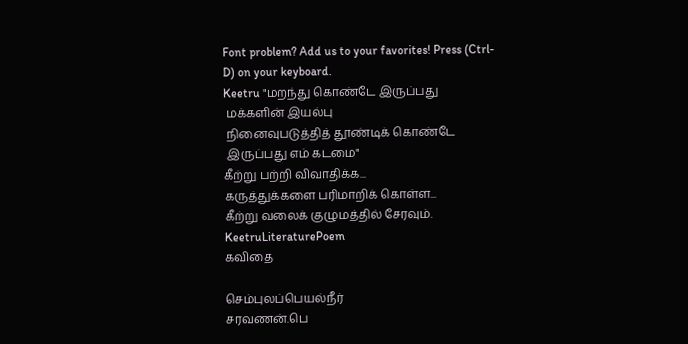Font problem? Add us to your favorites! Press (Ctrl-D) on your keyboard.
Keetru "மறந்து கொண்டே இருப்பது
 மக்களின் இயல்பு
 நினைவுபடுத்தித் தூண்டிக் கொண்டே
 இருப்பது எம் கடமை"
கீற்று பற்றி விவாதிக்க...
கருத்துக்களை பரிமாறிக் கொள்ள...
கீற்று வலைக் குழுமத்தில் சேரவும்.
KeetruLiteraturePoem
கவிதை

செம்புலப்பெயல்நீர்
சரவணன்.பெ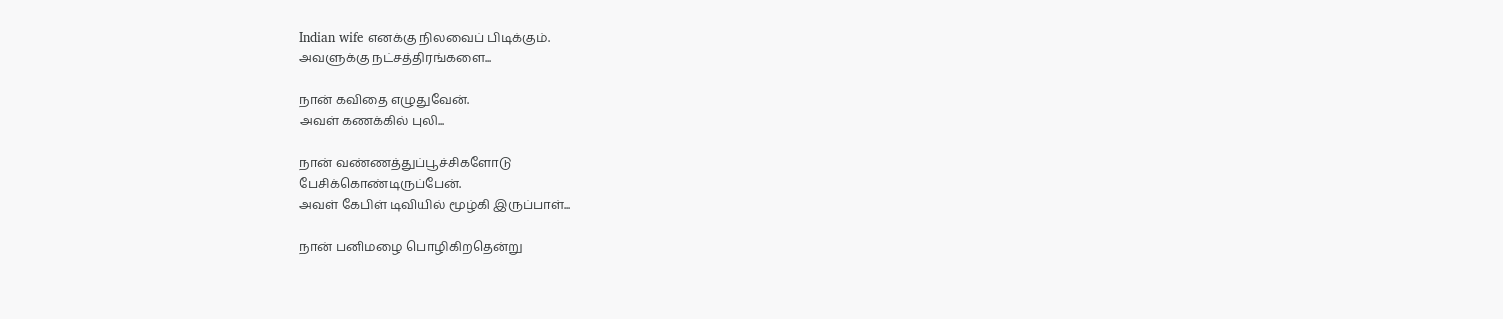Indian wife எனக்கு நிலவைப் பிடிக்கும்.
அவளுக்கு நட்சத்திரங்களை...

நான் கவிதை எழுதுவேன்.
அவள் கணக்கில் புலி...

நான் வண்ணத்துப்பூச்சிகளோடு
பேசிக்கொண்டிருப்பேன்.
அவள் கேபிள் டிவியில் மூழ்கி இருப்பாள்...

நான் பனிமழை பொழிகிறதென்று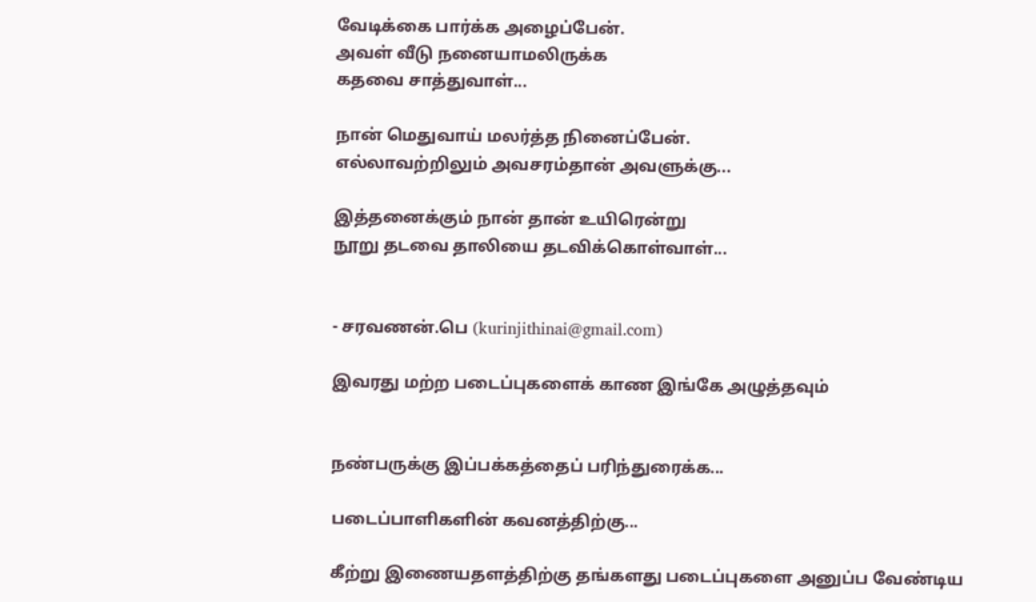வேடிக்கை பார்க்க அழைப்பேன்.
அவள் வீடு நனையாமலிருக்க
கதவை சாத்துவாள்...

நான் மெதுவாய் மலர்த்த நினைப்பேன்.
எல்லாவற்றிலும் அவசரம்தான் அவளுக்கு...

இத்தனைக்கும் நான் தான் உயிரென்று
நூறு தடவை தாலியை தடவிக்கொள்வாள்...


- சரவணன்.பெ (kurinjithinai@gmail.com)

இவரது மற்ற படைப்புகளைக் காண இங்கே அழுத்தவும்


நண்பருக்கு இப்பக்கத்தைப் பரிந்துரைக்க...

படைப்பாளிகளின் கவனத்திற்கு...

கீற்று இணையதளத்திற்கு தங்களது படைப்புகளை அனுப்ப வேண்டிய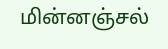மின்னஞ்சல்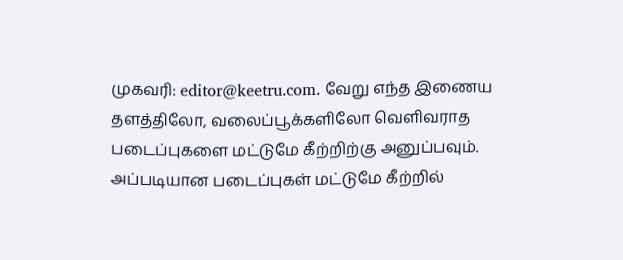முகவரி: editor@keetru.com. வேறு எந்த இணைய தளத்திலோ, வலைப்பூக்களிலோ வெளிவராத படைப்புகளை மட்டுமே கீற்றிற்கு அனுப்பவும். அப்படியான படைப்புகள் மட்டுமே கீற்றில்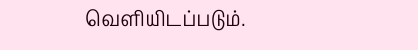வெளியிடப்படும்.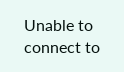Unable to connect to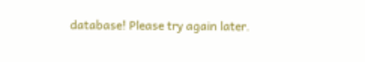database! Please try again later.